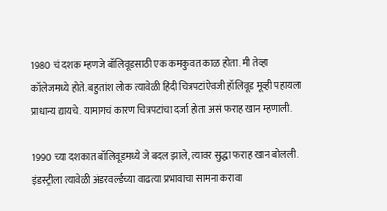1980 चं दशक म्हणजे बॉलिवूडसाठी एक कमकुवत काळ होता. मी तेव्हा कॉलेजमध्ये होते. बहुतांश लोक त्यावेळी हिंदी चित्रपटांऐवजी हॉलिवूड मूव्ही पहायला प्राधान्य द्यायचे. यामागचं कारण चित्रपटांचा दर्जा होता असं फराह खान म्हणाली.

1990 च्या दशकात बॉलिवूडमध्ये जे बदल झाले, त्यावर सुद्धा फराह खान बोलली. इंडस्ट्रीला त्यावेळी अंडरवर्ल्डच्या वाढत्या प्रभावाचा सामना करावा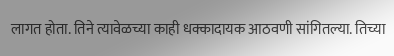लागत होता. तिने त्यावेळच्या काही धक्कादायक आठवणी सांगितल्या. तिच्या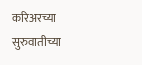करिअरच्या सुरुवातीच्या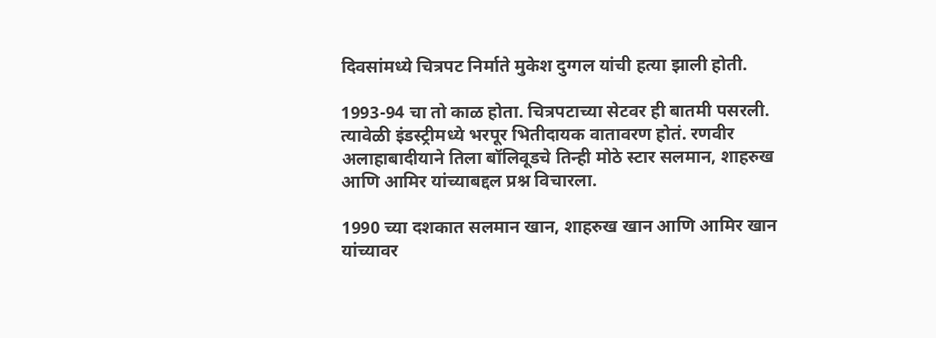दिवसांमध्ये चित्रपट निर्माते मुकेश दुग्गल यांची हत्या झाली होती.

1993-94 चा तो काळ होता. चित्रपटाच्या सेटवर ही बातमी पसरली. त्यावेळी इंडस्ट्रीमध्ये भरपूर भितीदायक वातावरण होतं. रणवीर अलाहाबादीयाने तिला बॉलिवूडचे तिन्ही मोठे स्टार सलमान, शाहरुख आणि आमिर यांच्याबद्दल प्रश्न विचारला.

1990 च्या दशकात सलमान खान, शाहरुख खान आणि आमिर खान यांच्यावर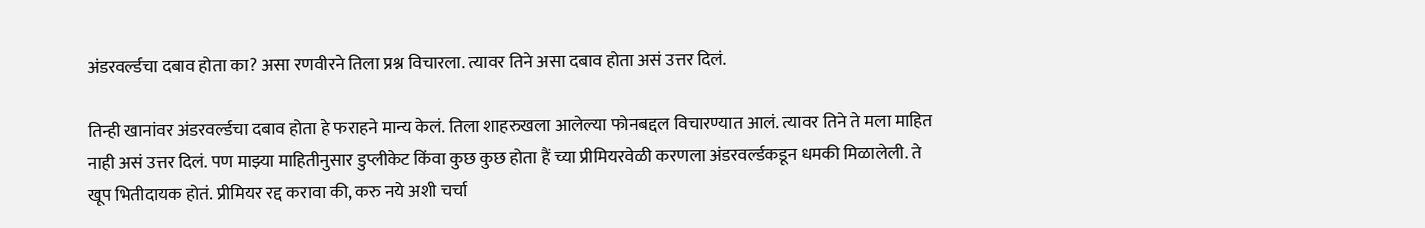अंडरवर्ल्डचा दबाव होता का? असा रणवीरने तिला प्रश्न विचारला. त्यावर तिने असा दबाव होता असं उत्तर दिलं.

तिन्ही खानांवर अंडरवर्ल्डचा दबाव होता हे फराहने मान्य केलं. तिला शाहरुखला आलेल्या फोनबद्दल विचारण्यात आलं. त्यावर तिने ते मला माहित नाही असं उत्तर दिलं. पण माझ्या माहितीनुसार डुप्लीकेट किंवा कुछ कुछ होता हैं च्या प्रीमियरवेळी करणला अंडरवर्ल्डकडून धमकी मिळालेली. ते खूप भितीदायक होतं. प्रीमियर रद्द करावा की, करु नये अशी चर्चा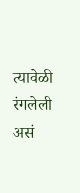त्यावेळी रंगलेली असं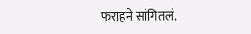फराहने सांगितलं.